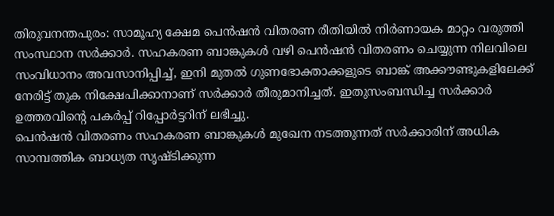തിരുവനന്തപുരം: സാമൂഹ്യ ക്ഷേമ പെൻഷൻ വിതരണ രീതിയിൽ നിർണായക മാറ്റം വരുത്തി സംസ്ഥാന സർക്കാർ. സഹകരണ ബാങ്കുകൾ വഴി പെൻഷൻ വിതരണം ചെയ്യുന്ന നിലവിലെ സംവിധാനം അവസാനിപ്പിച്ച്, ഇനി മുതൽ ഗുണഭോക്താക്കളുടെ ബാങ്ക് അക്കൗണ്ടുകളിലേക്ക് നേരിട്ട് തുക നിക്ഷേപിക്കാനാണ് സർക്കാർ തീരുമാനിച്ചത്. ഇതുസംബന്ധിച്ച സർക്കാർ ഉത്തരവിന്റെ പകർപ്പ് റിപ്പോർട്ടറിന് ലഭിച്ചു.
പെൻഷൻ വിതരണം സഹകരണ ബാങ്കുകൾ മുഖേന നടത്തുന്നത് സർക്കാരിന് അധിക സാമ്പത്തിക ബാധ്യത സൃഷ്ടിക്കുന്ന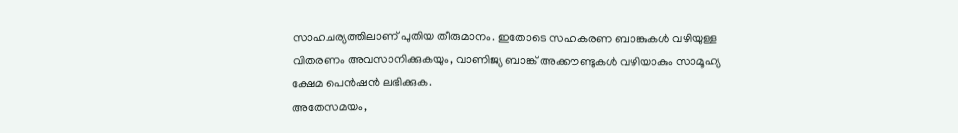സാഹചര്യത്തിലാണ് പുതിയ തീരുമാനം. ഇതോടെ സഹകരണ ബാങ്കുകൾ വഴിയുള്ള വിതരണം അവസാനിക്കുകയും, വാണിജ്യ ബാങ്ക് അക്കൗണ്ടുകൾ വഴിയാകും സാമൂഹ്യ ക്ഷേമ പെൻഷൻ ലഭിക്കുക.
അതേസമയം,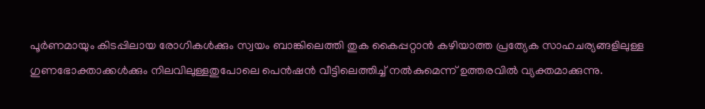പൂർണമായും കിടപ്പിലായ രോഗികൾക്കും സ്വയം ബാങ്കിലെത്തി തുക കൈപ്പറ്റാൻ കഴിയാത്ത പ്രത്യേക സാഹചര്യങ്ങളിലുള്ള ഗുണഭോക്താക്കൾക്കും നിലവിലുള്ളതുപോലെ പെൻഷൻ വീട്ടിലെത്തിച്ച് നൽകുമെന്ന് ഉത്തരവിൽ വ്യക്തമാക്കുന്നു.